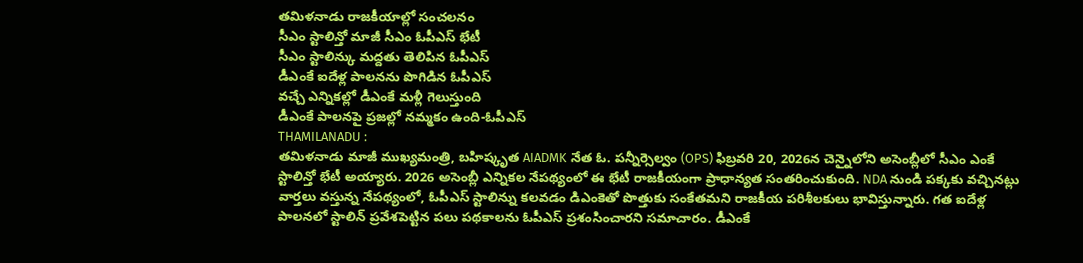తమిళనాడు రాజకీయాల్లో సంచలనం
సీఎం స్టాలిన్తో మాజీ సీఎం ఓపీఎస్ భేటీ
సీఎం స్టాలిన్కు మద్దతు తెలిపిన ఓపీఎస్
డీఎంకే ఐదేళ్ల పాలనను పొగిడిన ఓపీఎస్
వచ్చే ఎన్నికల్లో డీఎంకే మళ్లీ గెలుస్తుంది
డీఎంకే పాలనపై ప్రజల్లో నమ్మకం ఉంది-ఓపీఎస్
THAMILANADU :
తమిళనాడు మాజీ ముఖ్యమంత్రి, బహిష్కృత AIADMK నేత ఓ. పన్నీర్సెల్వం (OPS) ఫిబ్రవరి 20, 2026న చెన్నైలోని అసెంబ్లీలో సీఎం ఎంకే స్టాలిన్తో భేటీ అయ్యారు. 2026 అసెంబ్లీ ఎన్నికల నేపథ్యంలో ఈ భేటీ రాజకీయంగా ప్రాధాన్యత సంతరించుకుంది. NDA నుండి పక్కకు వచ్చినట్లు వార్తలు వస్తున్న నేపథ్యంలో, ఓపీఎస్ స్టాలిన్ను కలవడం డిఎంకెతో పొత్తుకు సంకేతమని రాజకీయ పరిశీలకులు భావిస్తున్నారు. గత ఐదేళ్ల పాలనలో స్టాలిన్ ప్రవేశపెట్టిన పలు పథకాలను ఓపీఎస్ ప్రశంసించారని సమాచారం. డీఎంకే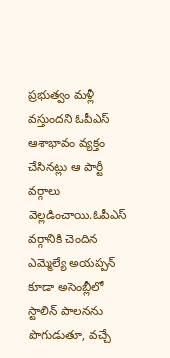ప్రభుత్వం మళ్లీ వస్తుందని ఓపీఎస్ ఆశాభావం వ్యక్తం చేసినట్లు ఆ పార్టీ వర్గాలు వెల్లడించాయి.ఓపీఎస్ వర్గానికి చెందిన ఎమ్మెల్యే అయప్పన్ కూడా అసెంబ్లీలో స్టాలిన్ పాలనను పొగుడుతూ, వచ్చే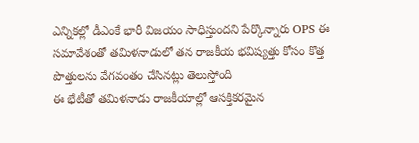ఎన్నికల్లో డీఎంకే భారీ విజయం సాధిస్తుందని పేర్కొన్నారు OPS ఈ సమావేశంతో తమిళనాడులో తన రాజకీయ భవిష్యత్తు కోసం కొత్త పొత్తులను వేగవంతం చేసినట్లు తెలుస్తోంది
ఈ భేటీతో తమిళనాడు రాజకీయాల్లో ఆసక్తికరమైన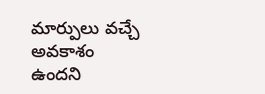మార్పులు వచ్చే అవకాశం ఉందని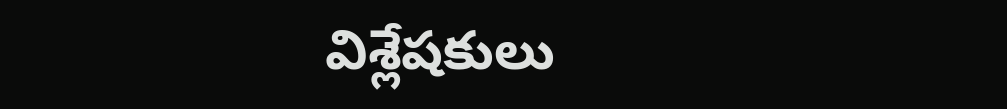విశ్లేషకులు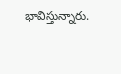భావిస్తున్నారు.